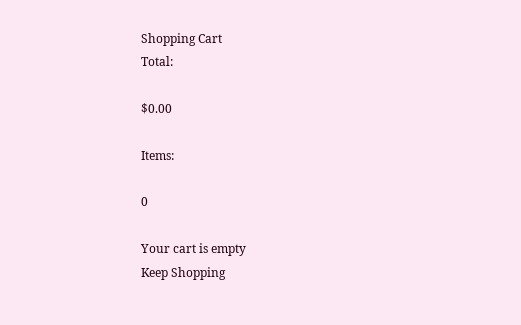Shopping Cart
Total:

$0.00

Items:

0

Your cart is empty
Keep Shopping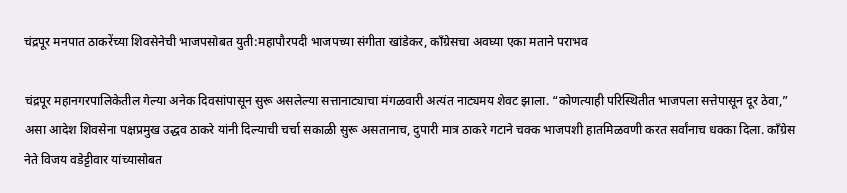चंद्रपूर मनपात ठाकरेंच्या शिवसेनेची भाजपसोबत युती:महापौरपदी भाजपच्या संगीता खांडेकर, काँग्रेसचा अवघ्या एका मताने पराभव

चंद्रपूर महानगरपालिकेतील गेल्या अनेक दिवसांपासून सुरू असलेल्या सत्तानाट्याचा मंगळवारी अत्यंत नाट्यमय शेवट झाला. “कोणत्याही परिस्थितीत भाजपला सत्तेपासून दूर ठेवा,” असा आदेश शिवसेना पक्षप्रमुख उद्धव ठाकरे यांनी दिल्याची चर्चा सकाळी सुरू असतानाच, दुपारी मात्र ठाकरे गटाने चक्क भाजपशी हातमिळवणी करत सर्वांनाच धक्का दिला. काँग्रेस नेते विजय वडेट्टीवार यांच्यासोबत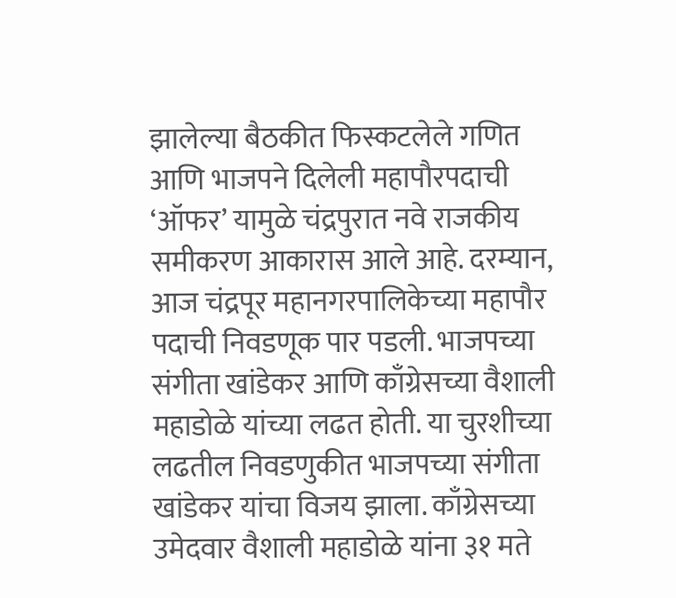झालेल्या बैठकीत फिस्कटलेले गणित आणि भाजपने दिलेली महापौरपदाची ‘ऑफर’ यामुळे चंद्रपुरात नवे राजकीय समीकरण आकारास आले आहे. दरम्यान, आज चंद्रपूर महानगरपालिकेच्या महापौर पदाची निवडणूक पार पडली. भाजपच्या संगीता खांडेकर आणि काँग्रेसच्या वैशाली महाडोळे यांच्या लढत होती. या चुरशीच्या लढतील निवडणुकीत भाजपच्या संगीता खांडेकर यांचा विजय झाला. काँग्रेसच्या उमेदवार वैशाली महाडोळे यांना ३१ मते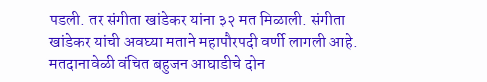पडली. तर संगीता खांडेकर यांना ३२ मत मिळाली. संगीता खांडेकर यांची अवघ्या मताने महापौरपदी वर्णी लागली आहे. मतदानावेळी वंचित बहुजन आघाडीचे दोन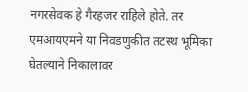नगरसेवक हे गैरहजर राहिले होते. तर एमआयएमने या निवडणुकीत तटस्थ भूमिका घेतल्याने निकालावर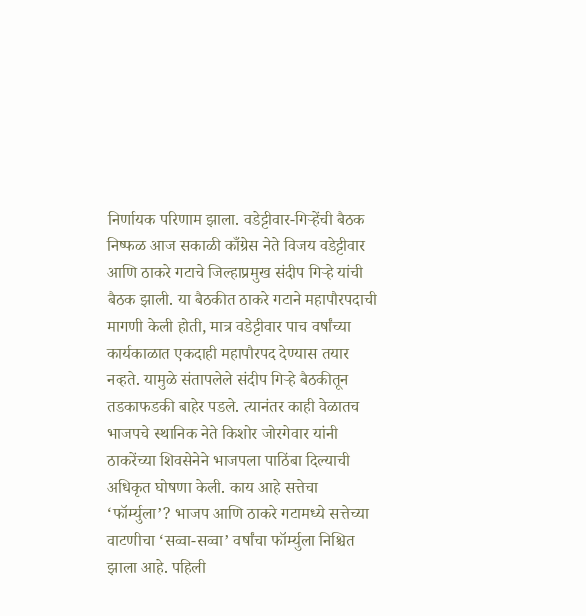निर्णायक परिणाम झाला. वडेट्टीवार-गिऱ्हेंची बैठक निष्फळ आज सकाळी काँग्रेस नेते विजय वडेट्टीवार आणि ठाकरे गटाचे जिल्हाप्रमुख संदीप गिऱ्हे यांची बैठक झाली. या बैठकीत ठाकरे गटाने महापौरपदाची मागणी केली होती, मात्र वडेट्टीवार पाच वर्षांच्या कार्यकाळात एकदाही महापौरपद देण्यास तयार नव्हते. यामुळे संतापलेले संदीप गिऱ्हे बैठकीतून तडकाफडकी बाहेर पडले. त्यानंतर काही वेळातच भाजपचे स्थानिक नेते किशोर जोरगेवार यांनी ठाकरेंच्या शिवसेनेने भाजपला पाठिंबा दिल्याची अधिकृत घोषणा केली. काय आहे सत्तेचा ‘फॉर्म्युला’? भाजप आणि ठाकरे गटामध्ये सत्तेच्या वाटणीचा ‘सव्वा-सव्वा’ वर्षांचा फॉर्म्युला निश्चित झाला आहे. पहिली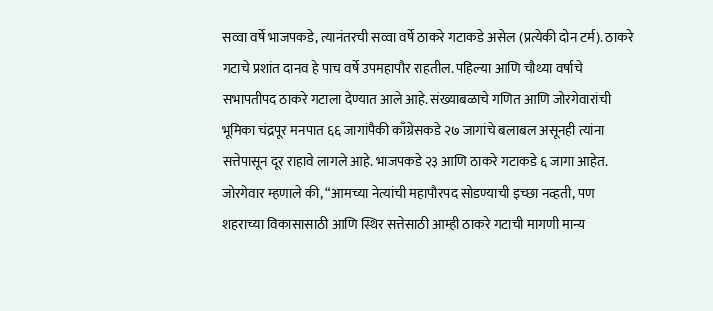सव्वा वर्षे भाजपकडे, त्यानंतरची सव्वा वर्षे ठाकरे गटाकडे असेल (प्रत्येकी दोन टर्म). ठाकरे गटाचे प्रशांत दानव हे पाच वर्षे उपमहापौर राहतील. पहिल्या आणि चौथ्या वर्षाचे सभापतीपद ठाकरे गटाला देण्यात आले आहे. संख्याबळाचे गणित आणि जोरगेवारांची भूमिका चंद्रपूर मनपात ६६ जागांपैकी काँग्रेसकडे २७ जागांचे बलाबल असूनही त्यांना सत्तेपासून दूर राहावे लागले आहे. भाजपकडे २३ आणि ठाकरे गटाकडे ६ जागा आहेत. जोरगेवार म्हणाले की, “आमच्या नेत्यांची महापौरपद सोडण्याची इच्छा नव्हती, पण शहराच्या विकासासाठी आणि स्थिर सत्तेसाठी आम्ही ठाकरे गटाची मागणी मान्य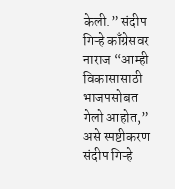केली.” संदीप गिऱ्हे काँग्रेसवर नाराज “आम्ही विकासासाठी भाजपसोबत गेलो आहोत,” असे स्पष्टीकरण संदीप गिऱ्हे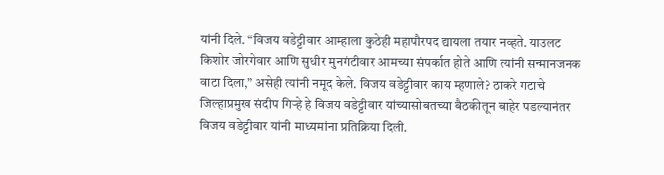यांनी दिले. “विजय वडेट्टीवार आम्हाला कुठेही महापौरपद द्यायला तयार नव्हते. याउलट किशोर जोरगेवार आणि सुधीर मुनगंटीवार आमच्या संपर्कात होते आणि त्यांनी सन्मानजनक वाटा दिला,” असेही त्यांनी नमूद केले. विजय वडेट्टीवार काय म्हणाले? ठाकरे गटाचे जिल्हाप्रमुख संदीप गिऱ्हे हे विजय वडेट्टीवार यांच्यासोबतच्या बैठकीतून बाहेर पडल्यानंतर विजय वडेट्टीवार यांनी माध्यमांना प्रतिक्रिया दिली.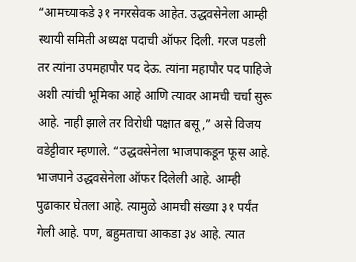“आमच्याकडे ३१ नगरसेवक आहेत. उद्धवसेनेला आम्ही स्थायी समिती अध्यक्ष पदाची ऑफर दिली. गरज पडली तर त्यांना उपमहापौर पद देऊ. त्यांना महापौर पद पाहिजे अशी त्यांची भूमिका आहे आणि त्यावर आमची चर्चा सुरू आहे. नाही झाले तर विरोधी पक्षात बसू,” असे विजय वडेट्टीवार म्हणाले. “उद्धवसेनेला भाजपाकडून फूस आहे. भाजपाने उद्धवसेनेला ऑफर दिलेली आहे. आम्ही पुढाकार घेतला आहे. त्यामुळे आमची संख्या ३१ पर्यंत गेली आहे. पण, बहुमताचा आकडा ३४ आहे. त्यात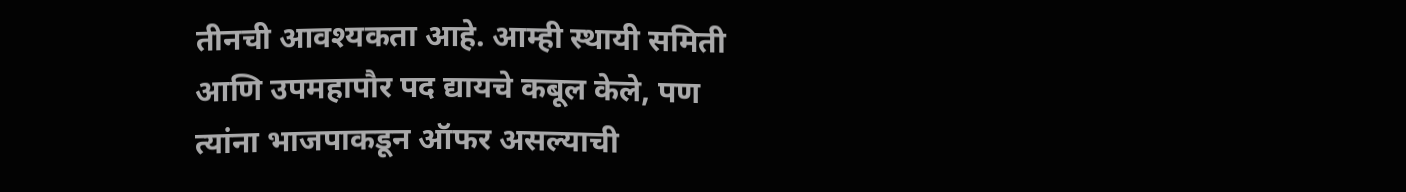तीनची आवश्यकता आहे. आम्ही स्थायी समिती आणि उपमहापौर पद द्यायचे कबूल केले, पण त्यांना भाजपाकडून ऑफर असल्याची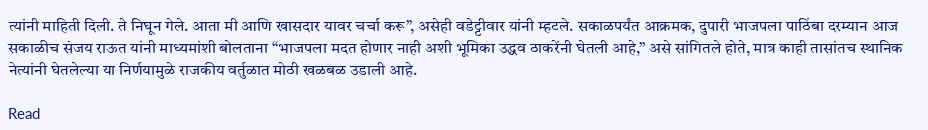त्यांनी माहिती दिली. ते निघून गेले. आता मी आणि खासदार यावर चर्चा करू”, असेही वडेट्टीवार यांनी म्हटले. सकाळपर्यंत आक्रमक, दुपारी भाजपला पाठिंबा दरम्यान आज सकाळीच संजय राऊत यांनी माध्यमांशी बोलताना “भाजपला मदत होणार नाही अशी भूमिका उद्धव ठाकरेंनी घेतली आहे,” असे सांगितले होते, मात्र काही तासांतच स्थानिक नेत्यांनी घेतलेल्या या निर्णयामुळे राजकीय वर्तुळात मोठी खळबळ उडाली आहे.

Read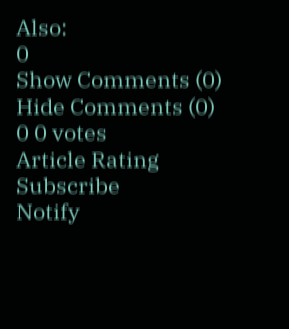Also:
0
Show Comments (0) Hide Comments (0)
0 0 votes
Article Rating
Subscribe
Notify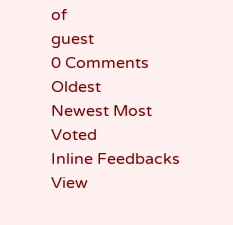of
guest
0 Comments
Oldest
Newest Most Voted
Inline Feedbacks
View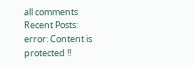all comments
Recent Posts:
error: Content is protected !!